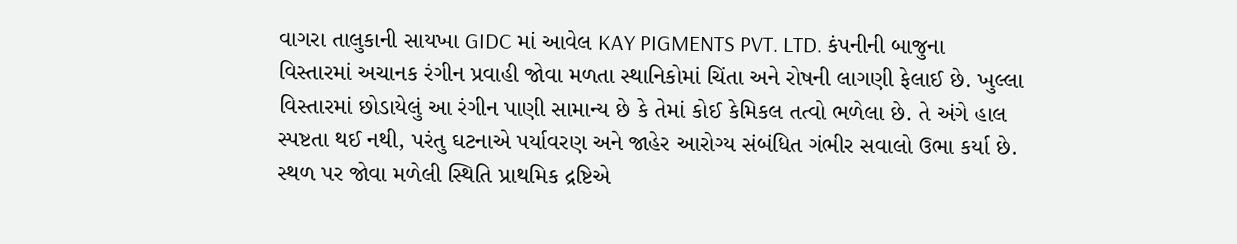વાગરા તાલુકાની સાયખા GIDC માં આવેલ KAY PIGMENTS PVT. LTD. કંપનીની બાજુના વિસ્તારમાં અચાનક રંગીન પ્રવાહી જોવા મળતા સ્થાનિકોમાં ચિંતા અને રોષની લાગણી ફેલાઈ છે. ખુલ્લા વિસ્તારમાં છોડાયેલું આ રંગીન પાણી સામાન્ય છે કે તેમાં કોઈ કેમિકલ તત્વો ભળેલા છે. તે અંગે હાલ સ્પષ્ટતા થઈ નથી, પરંતુ ઘટનાએ પર્યાવરણ અને જાહેર આરોગ્ય સંબંધિત ગંભીર સવાલો ઉભા કર્યા છે. સ્થળ પર જોવા મળેલી સ્થિતિ પ્રાથમિક દ્રષ્ટિએ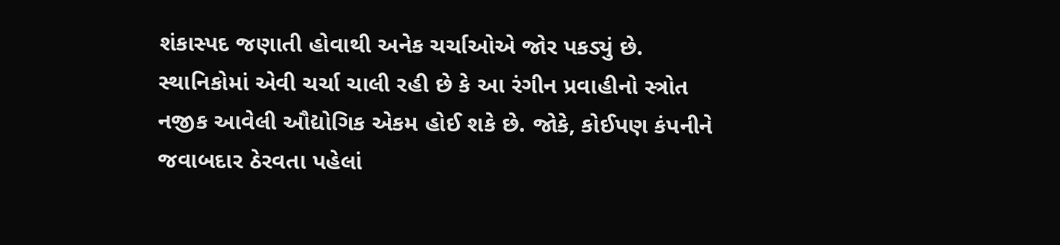શંકાસ્પદ જણાતી હોવાથી અનેક ચર્ચાઓએ જોર પકડ્યું છે. સ્થાનિકોમાં એવી ચર્ચા ચાલી રહી છે કે આ રંગીન પ્રવાહીનો સ્ત્રોત નજીક આવેલી ઔદ્યોગિક એકમ હોઈ શકે છે. જોકે, કોઈપણ કંપનીને જવાબદાર ઠેરવતા પહેલાં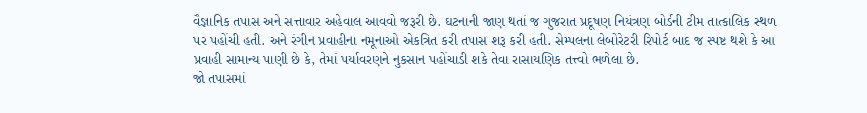વૈજ્ઞાનિક તપાસ અને સત્તાવાર અહેવાલ આવવો જરૂરી છે. ઘટનાની જાણ થતાં જ ગુજરાત પ્રદૂષણ નિયંત્રણ બોર્ડની ટીમ તાત્કાલિક સ્થળ પર પહોંચી હતી. અને રંગીન પ્રવાહીના નમૂનાઓ એકત્રિત કરી તપાસ શરૂ કરી હતી. સેમ્પલના લેબોરેટરી રિપોર્ટ બાદ જ સ્પષ્ટ થશે કે આ પ્રવાહી સામાન્ય પાણી છે કે, તેમાં પર્યાવરણને નુકસાન પહોંચાડી શકે તેવા રાસાયણિક તત્ત્વો ભળેલા છે.
જો તપાસમાં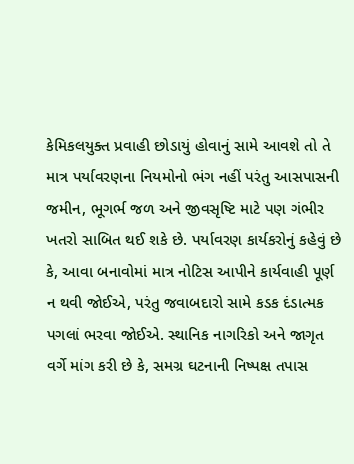કેમિકલયુક્ત પ્રવાહી છોડાયું હોવાનું સામે આવશે તો તે માત્ર પર્યાવરણના નિયમોનો ભંગ નહીં પરંતુ આસપાસની જમીન, ભૂગર્ભ જળ અને જીવસૃષ્ટિ માટે પણ ગંભીર ખતરો સાબિત થઈ શકે છે. પર્યાવરણ કાર્યકરોનું કહેવું છે કે, આવા બનાવોમાં માત્ર નોટિસ આપીને કાર્યવાહી પૂર્ણ ન થવી જોઈએ, પરંતુ જવાબદારો સામે કડક દંડાત્મક પગલાં ભરવા જોઈએ. સ્થાનિક નાગરિકો અને જાગૃત વર્ગે માંગ કરી છે કે, સમગ્ર ઘટનાની નિષ્પક્ષ તપાસ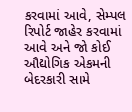કરવામાં આવે, સેમ્પલ રિપોર્ટ જાહેર કરવામાં આવે અને જો કોઈ ઔદ્યોગિક એકમની બેદરકારી સામે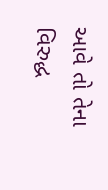આવે તો તેના વિરુદ્ધ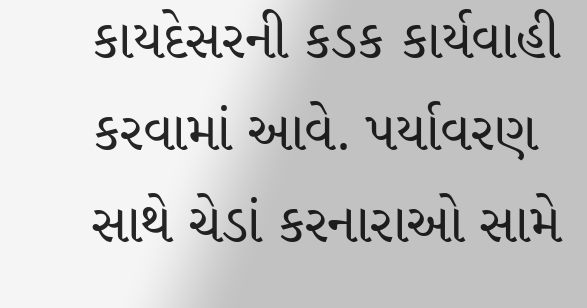કાયદેસરની કડક કાર્યવાહી કરવામાં આવે. પર્યાવરણ સાથે ચેડાં કરનારાઓ સામે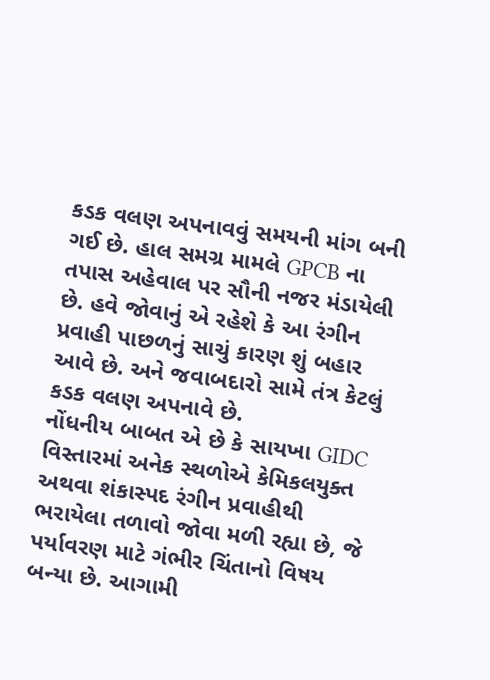કડક વલણ અપનાવવું સમયની માંગ બની ગઈ છે. હાલ સમગ્ર મામલે GPCB ના તપાસ અહેવાલ પર સૌની નજર મંડાયેલી છે. હવે જોવાનું એ રહેશે કે આ રંગીન પ્રવાહી પાછળનું સાચું કારણ શું બહાર આવે છે. અને જવાબદારો સામે તંત્ર કેટલું કડક વલણ અપનાવે છે.
નોંધનીય બાબત એ છે કે સાયખા GIDC વિસ્તારમાં અનેક સ્થળોએ કેમિકલયુક્ત અથવા શંકાસ્પદ રંગીન પ્રવાહીથી ભરાયેલા તળાવો જોવા મળી રહ્યા છે, જે પર્યાવરણ માટે ગંભીર ચિંતાનો વિષય બન્યા છે. આગામી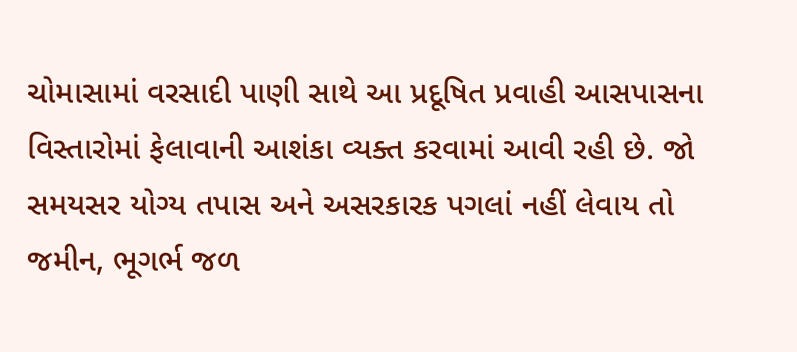ચોમાસામાં વરસાદી પાણી સાથે આ પ્રદૂષિત પ્રવાહી આસપાસના વિસ્તારોમાં ફેલાવાની આશંકા વ્યક્ત કરવામાં આવી રહી છે. જો સમયસર યોગ્ય તપાસ અને અસરકારક પગલાં નહીં લેવાય તો જમીન, ભૂગર્ભ જળ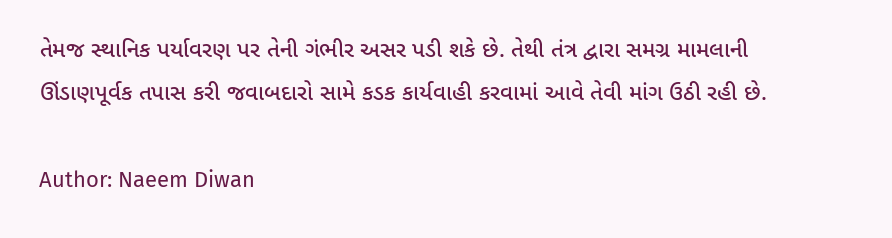તેમજ સ્થાનિક પર્યાવરણ પર તેની ગંભીર અસર પડી શકે છે. તેથી તંત્ર દ્વારા સમગ્ર મામલાની ઊંડાણપૂર્વક તપાસ કરી જવાબદારો સામે કડક કાર્યવાહી કરવામાં આવે તેવી માંગ ઉઠી રહી છે.

Author: Naeem Diwan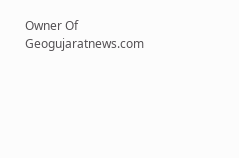Owner Of Geogujaratnews.com